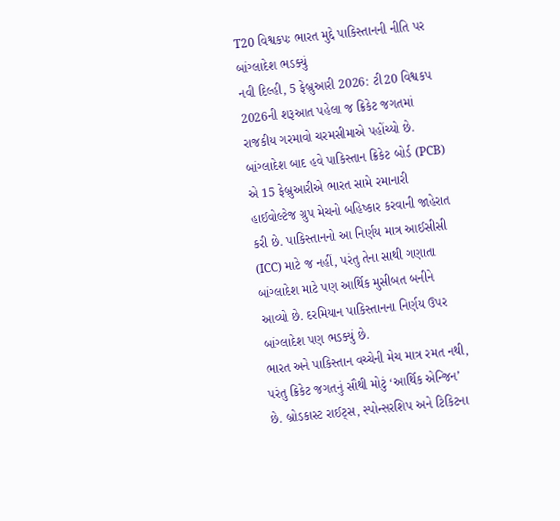T20 વિશ્વકપઃ ભારત મુદ્દે પાકિસ્તાનની નીતિ પર બાંગ્લાદેશ ભડક્યું
નવી દિલ્હી, 5 ફેબ્રુઆરી 2026: ટી20 વિશ્વકપ 2026ની શરૂઆત પહેલા જ ક્રિકેટ જગતમાં રાજકીય ગરમાવો ચરમસીમાએ પહોંચ્યો છે. બાંગ્લાદેશ બાદ હવે પાકિસ્તાન ક્રિકેટ બોર્ડ (PCB) એ 15 ફેબ્રુઆરીએ ભારત સામે રમાનારી હાઈવોલ્ટેજ ગ્રુપ મેચનો બહિષ્કાર કરવાની જાહેરાત કરી છે. પાકિસ્તાનનો આ નિર્ણય માત્ર આઈસીસી (ICC) માટે જ નહીં, પરંતુ તેના સાથી ગણાતા બાંગ્લાદેશ માટે પણ આર્થિક મુસીબત બનીને આવ્યો છે. દરમિયાન પાકિસ્તાનના નિર્ણય ઉપર બાંગ્લાદેશ પણ ભડક્યું છે.
ભારત અને પાકિસ્તાન વચ્ચેની મેચ માત્ર રમત નથી, પરંતુ ક્રિકેટ જગતનું સૌથી મોટું ‘આર્થિક એન્જિન’ છે. બ્રોડકાસ્ટ રાઈટ્સ, સ્પોન્સરશિપ અને ટિકિટના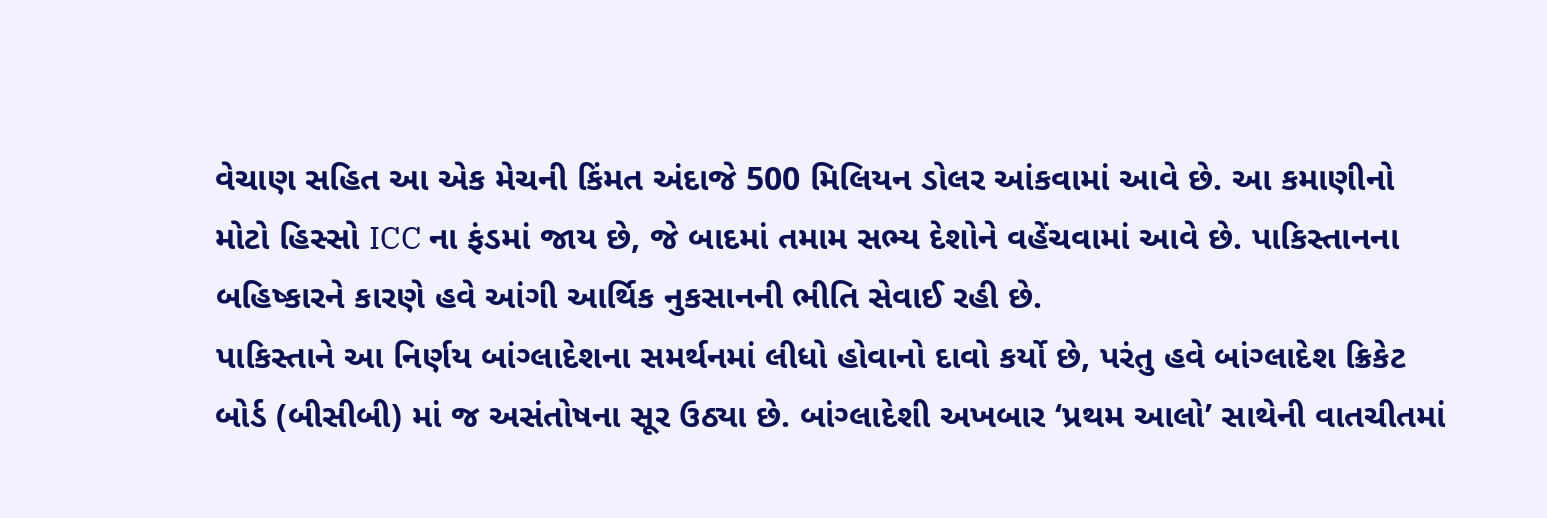વેચાણ સહિત આ એક મેચની કિંમત અંદાજે 500 મિલિયન ડોલર આંકવામાં આવે છે. આ કમાણીનો મોટો હિસ્સો ICC ના ફંડમાં જાય છે, જે બાદમાં તમામ સભ્ય દેશોને વહેંચવામાં આવે છે. પાકિસ્તાનના બહિષ્કારને કારણે હવે આંગી આર્થિક નુકસાનની ભીતિ સેવાઈ રહી છે.
પાકિસ્તાને આ નિર્ણય બાંગ્લાદેશના સમર્થનમાં લીધો હોવાનો દાવો કર્યો છે, પરંતુ હવે બાંગ્લાદેશ ક્રિકેટ બોર્ડ (બીસીબી) માં જ અસંતોષના સૂર ઉઠ્યા છે. બાંગ્લાદેશી અખબાર ‘પ્રથમ આલો’ સાથેની વાતચીતમાં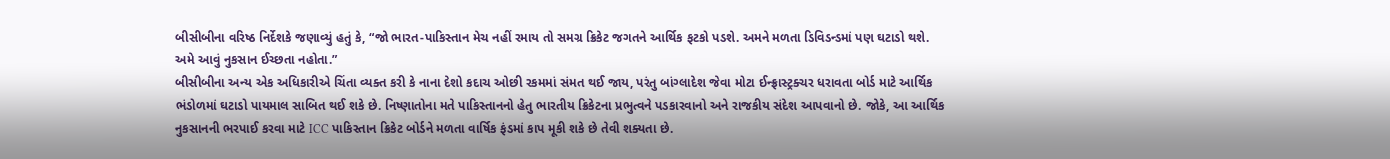બીસીબીના વરિષ્ઠ નિર્દેશકે જણાવ્યું હતું કે, “જો ભારત-પાકિસ્તાન મેચ નહીં રમાય તો સમગ્ર ક્રિકેટ જગતને આર્થિક ફટકો પડશે. અમને મળતા ડિવિડન્ડમાં પણ ઘટાડો થશે. અમે આવું નુકસાન ઈચ્છતા નહોતા.”
બીસીબીના અન્ય એક અધિકારીએ ચિંતા વ્યક્ત કરી કે નાના દેશો કદાચ ઓછી રકમમાં સંમત થઈ જાય, પરંતુ બાંગ્લાદેશ જેવા મોટા ઈન્ફ્રાસ્ટ્રક્ચર ધરાવતા બોર્ડ માટે આર્થિક ભંડોળમાં ઘટાડો પાયમાલ સાબિત થઈ શકે છે. નિષ્ણાતોના મતે પાકિસ્તાનનો હેતુ ભારતીય ક્રિકેટના પ્રભુત્વને પડકારવાનો અને રાજકીય સંદેશ આપવાનો છે. જોકે, આ આર્થિક નુકસાનની ભરપાઈ કરવા માટે ICC પાકિસ્તાન ક્રિકેટ બોર્ડને મળતા વાર્ષિક ફંડમાં કાપ મૂકી શકે છે તેવી શક્યતા છે.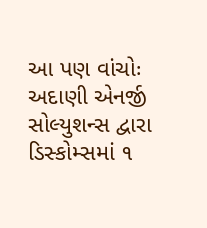આ પણ વાંચોઃ અદાણી એનર્જી સોલ્યુશન્સ દ્વારા ડિસ્કોમ્સમાં ૧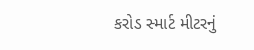કરોડ સ્માર્ટ મીટરનું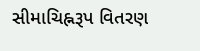સીમાચિહ્નરૂપ વિતરણ